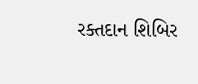રક્તદાન શિબિર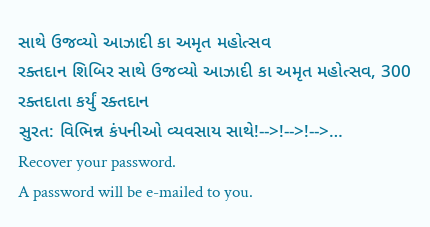સાથે ઉજવ્યો આઝાદી કા અમૃત મહોત્સવ
રક્તદાન શિબિર સાથે ઉજવ્યો આઝાદી કા અમૃત મહોત્સવ, 300 રક્તદાતા કર્યું રક્તદાન
સુરત: વિભિન્ન કંપનીઓ વ્યવસાય સાથે!-->!-->!-->…
Recover your password.
A password will be e-mailed to you.